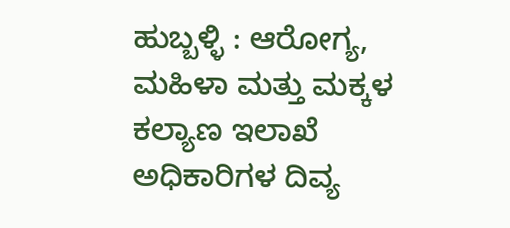ಹುಬ್ಬಳ್ಳಿ : ಆರೋಗ್ಯ, ಮಹಿಳಾ ಮತ್ತು ಮಕ್ಕಳ ಕಲ್ಯಾಣ ಇಲಾಖೆ ಅಧಿಕಾರಿಗಳ ದಿವ್ಯ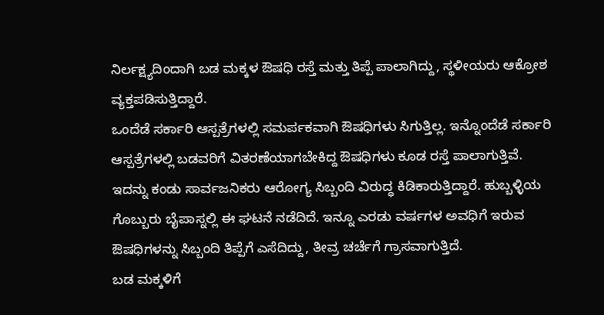ನಿರ್ಲಕ್ಷ್ಯದಿಂದಾಗಿ ಬಡ ಮಕ್ಕಳ ಔಷಧಿ ರಸ್ತೆ ಮತ್ತು ತಿಪ್ಪೆ ಪಾಲಾಗಿದ್ದು, ಸ್ಥಳೀಯರು ಆಕ್ರೋಶ ವ್ಯಕ್ತಪಡಿಸುತ್ತಿದ್ದಾರೆ.
ಒಂದೆಡೆ ಸರ್ಕಾರಿ ಆಸ್ಪತ್ರೆಗಳಲ್ಲಿ ಸಮರ್ಪಕವಾಗಿ ಔಷಧಿಗಳು ಸಿಗುತ್ತಿಲ್ಲ. ಇನ್ನೊಂದೆಡೆ ಸರ್ಕಾರಿ ಆಸ್ಪತ್ರೆಗಳಲ್ಲಿ ಬಡವರಿಗೆ ವಿತರಣೆಯಾಗಬೇಕಿದ್ದ ಔಷಧಿಗಳು ಕೂಡ ರಸ್ತೆ ಪಾಲಾಗುತ್ತಿವೆ. ಇದನ್ನು ಕಂಡು ಸಾರ್ವಜನಿಕರು ಆರೋಗ್ಯ ಸಿಬ್ಬಂದಿ ವಿರುದ್ಧ ಕಿಡಿಕಾರುತ್ತಿದ್ದಾರೆ. ಹುಬ್ಬಳ್ಳಿಯ ಗೊಬ್ಬುರು ಬೈಪಾಸ್ನಲ್ಲಿ ಈ ಘಟನೆ ನಡೆದಿದೆ. ಇನ್ನೂ ಎರಡು ವರ್ಷಗಳ ಅವಧಿಗೆ ಇರುವ ಔಷಧಿಗಳನ್ನು ಸಿಬ್ಬಂದಿ ತಿಪ್ಪೆಗೆ ಎಸೆದಿದ್ದು, ತೀವ್ರ ಚರ್ಚೆಗೆ ಗ್ರಾಸವಾಗುತ್ತಿದೆ.
ಬಡ ಮಕ್ಕಳಿಗೆ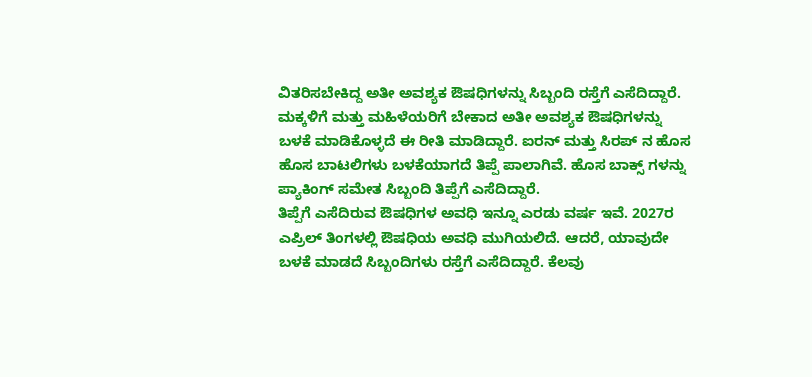ವಿತರಿಸಬೇಕಿದ್ದ ಅತೀ ಅವಶ್ಯಕ ಔಷಧಿಗಳನ್ನು ಸಿಬ್ಬಂದಿ ರಸ್ತೆಗೆ ಎಸೆದಿದ್ದಾರೆ. ಮಕ್ಕಳಿಗೆ ಮತ್ತು ಮಹಿಳೆಯರಿಗೆ ಬೇಕಾದ ಅತೀ ಅವಶ್ಯಕ ಔಷಧಿಗಳನ್ನು ಬಳಕೆ ಮಾಡಿಕೊಳ್ಳದೆ ಈ ರೀತಿ ಮಾಡಿದ್ದಾರೆ. ಐರನ್ ಮತ್ತು ಸಿರಪ್ ನ ಹೊಸ ಹೊಸ ಬಾಟಲಿಗಳು ಬಳಕೆಯಾಗದೆ ತಿಪ್ಪೆ ಪಾಲಾಗಿವೆ. ಹೊಸ ಬಾಕ್ಸ್ ಗಳನ್ನು ಪ್ಯಾಕಿಂಗ್ ಸಮೇತ ಸಿಬ್ಬಂದಿ ತಿಪ್ಪೆಗೆ ಎಸೆದಿದ್ದಾರೆ.
ತಿಪ್ಪೆಗೆ ಎಸೆದಿರುವ ಔಷಧಿಗಳ ಅವಧಿ ಇನ್ನೂ ಎರಡು ವರ್ಷ ಇವೆ. 2027ರ ಎಪ್ರಿಲ್ ತಿಂಗಳಲ್ಲಿ ಔಷಧಿಯ ಅವಧಿ ಮುಗಿಯಲಿದೆ. ಆದರೆ, ಯಾವುದೇ ಬಳಕೆ ಮಾಡದೆ ಸಿಬ್ಬಂದಿಗಳು ರಸ್ತೆಗೆ ಎಸೆದಿದ್ದಾರೆ. ಕೆಲವು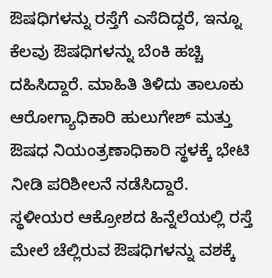ಔಷಧಿಗಳನ್ನು ರಸ್ತೆಗೆ ಎಸೆದಿದ್ದರೆ, ಇನ್ನೂ ಕೆಲವು ಔಷಧಿಗಳನ್ನು ಬೆಂಕಿ ಹಚ್ಚಿ ದಹಿಸಿದ್ದಾರೆ. ಮಾಹಿತಿ ತಿಳಿದು ತಾಲೂಕು ಆರೋಗ್ಯಾಧಿಕಾರಿ ಹುಲುಗೇಶ್ ಮತ್ತು ಔಷಧ ನಿಯಂತ್ರಣಾಧಿಕಾರಿ ಸ್ಥಳಕ್ಕೆ ಭೇಟಿ ನೀಡಿ ಪರಿಶೀಲನೆ ನಡೆಸಿದ್ದಾರೆ. ಸ್ಥಳೀಯರ ಆಕ್ರೋಶದ ಹಿನ್ನೆಲೆಯಲ್ಲಿ ರಸ್ತೆ ಮೇಲೆ ಚೆಲ್ಲಿರುವ ಔಷಧಿಗಳನ್ನು ವಶಕ್ಕೆ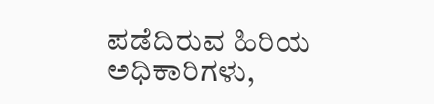ಪಡೆದಿರುವ ಹಿರಿಯ ಅಧಿಕಾರಿಗಳು,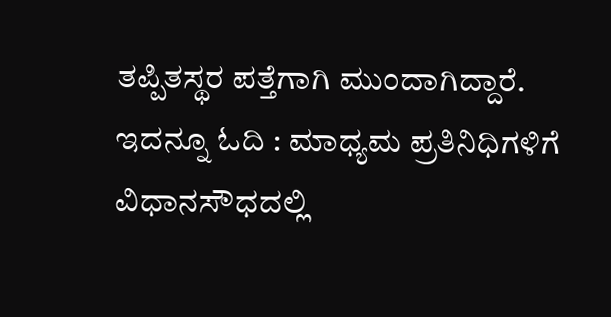ತಪ್ಪಿತಸ್ಥರ ಪತ್ತೆಗಾಗಿ ಮುಂದಾಗಿದ್ದಾರೆ.
ಇದನ್ನೂ ಓದಿ : ಮಾಧ್ಯಮ ಪ್ರತಿನಿಧಿಗಳಿಗೆ ವಿಧಾನಸೌಧದಲ್ಲಿ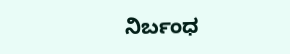ನಿರ್ಬಂಧ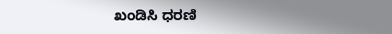ಖಂಡಿಸಿ ಧರಣಿ